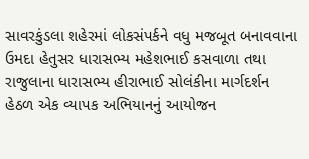સાવરકુંડલા શહેરમાં લોકસંપર્કને વધુ મજબૂત બનાવવાના ઉમદા હેતુસર ધારાસભ્ય મહેશભાઈ કસવાળા તથા રાજુલાના ધારાસભ્ય હીરાભાઈ સોલંકીના માર્ગદર્શન હેઠળ એક વ્યાપક અભિયાનનું આયોજન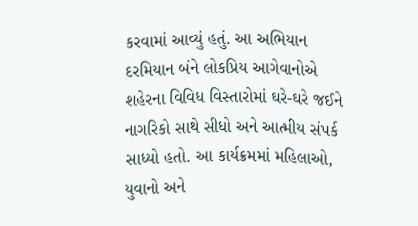કરવામાં આવ્યું હતું. આ અભિયાન દરમિયાન બંને લોકપ્રિય આગેવાનોએ શહેરના વિવિધ વિસ્તારોમાં ઘરે-ઘરે જઈને નાગરિકો સાથે સીધો અને આત્મીય સંપર્ક સાધ્યો હતો. આ કાર્યક્રમમાં મહિલાઓ, યુવાનો અને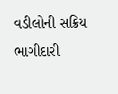વડીલોની સક્રિય ભાગીદારી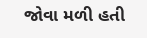જોવા મળી હતી